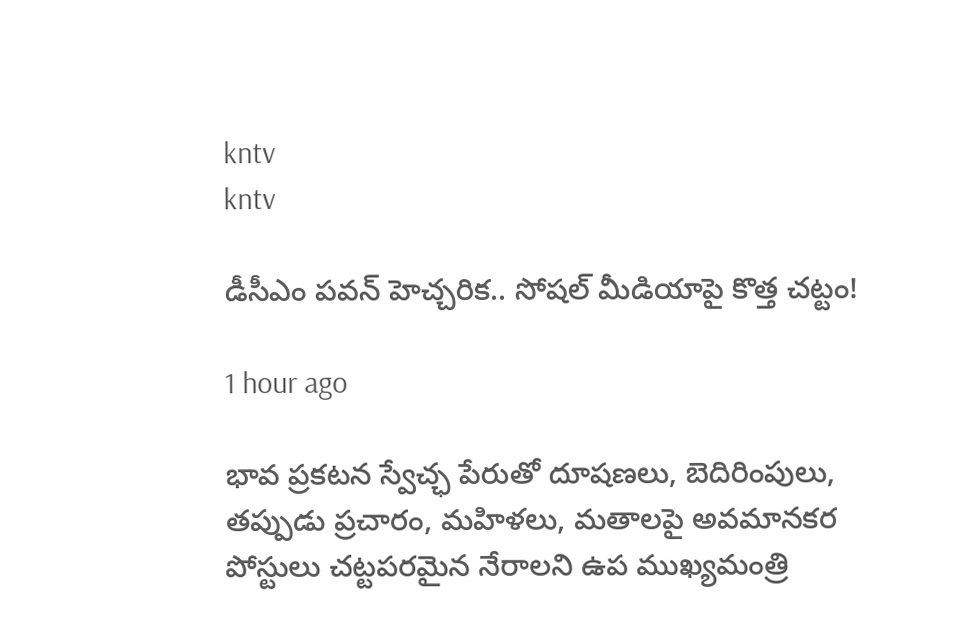kntv
kntv

డీసీఎం పవన్ హెచ్చరిక.. సోషల్ మీడియాపై కొత్త చట్టం!

1 hour ago

భావ ప్రకటన స్వేచ్ఛ పేరుతో దూషణలు, బెదిరింపులు, తప్పుడు ప్రచారం, మహిళలు, మతాలపై అవమానకర పోస్టులు చట్టపరమైన నేరాలని ఉప ముఖ్యమంత్రి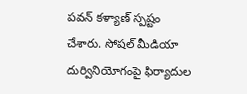పవన్ కళ్యాణ్ స్పష్టం చేశారు. సోషల్ మీడియా దుర్వినియోగంపై ఫిర్యాదుల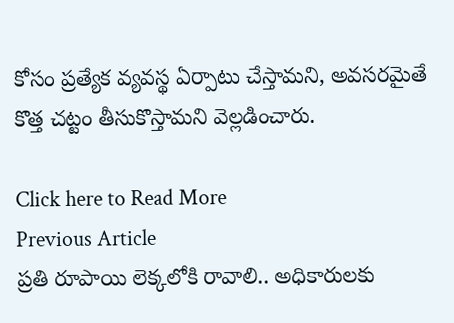కోసం ప్రత్యేక వ్యవస్థ ఏర్పాటు చేస్తామని, అవసరమైతే కొత్త చట్టం తీసుకొస్తామని వెల్లడించారు.

Click here to Read More
Previous Article
ప్రతి రూపాయి లెక్కలోకి రావాలి.. అధికారులకు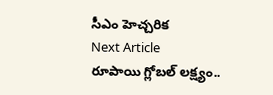సీఎం హెచ్చరిక
Next Article
రూపాయి గ్లోబల్ లక్ష్యం..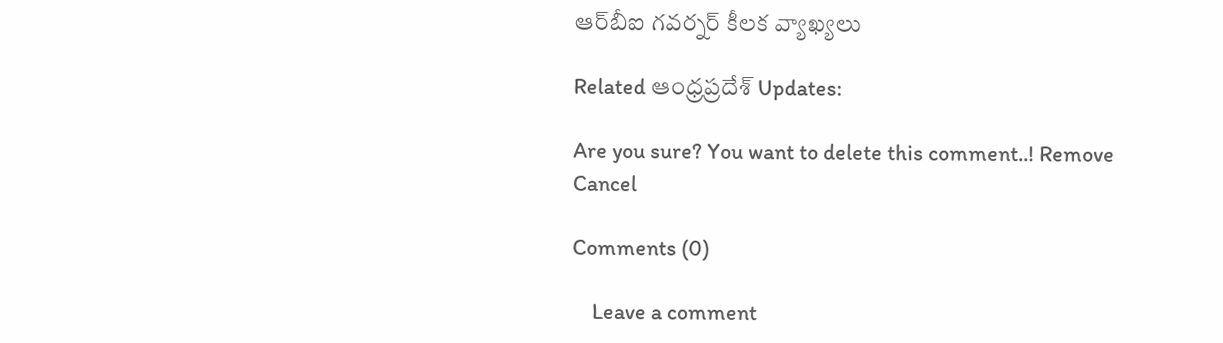ఆర్‌బీఐ గవర్నర్ కీలక వ్యాఖ్యలు

Related ఆంధ్రప్రదేశ్ Updates:

Are you sure? You want to delete this comment..! Remove Cancel

Comments (0)

    Leave a comment